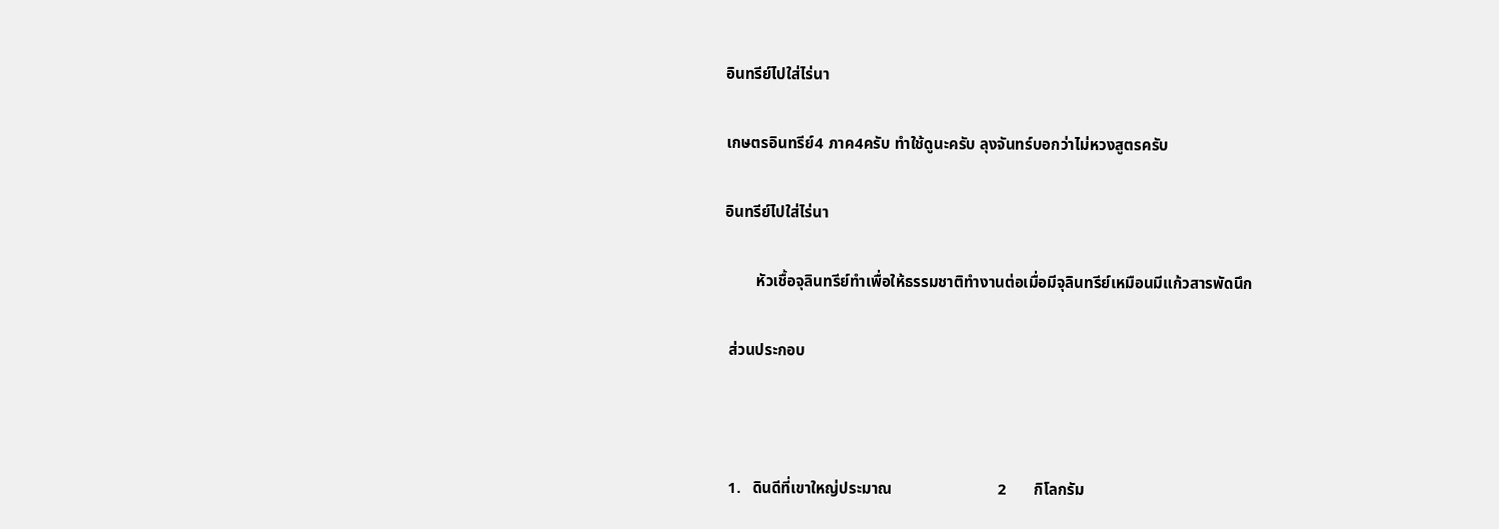อินทรีย์ไปใส่ไร่นา

เกษตรอินทรีย์4 ภาค4ครับ ทำใช้ดูนะครับ ลุงจันทร์บอกว่าไม่หวงสูตรครับ

อินทรีย์ไปใส่ไร่นา

        หัวเชื้อจุลินทรีย์ทำเพื่อให้ธรรมชาติทำงานต่อเมื่อมีจุลินทรีย์เหมือนมีแก้วสารพัดนึก

 ส่วนประกอบ



 1.   ดินดีที่เขาใหญ่ประมาณ                           2       กิโลกรัม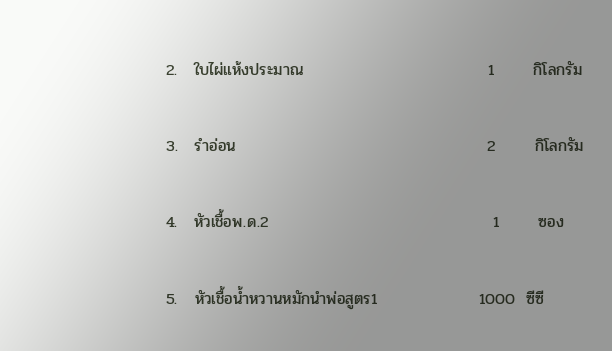2.   ใบไผ่แห้งประมาณ                                 1       กิโลกรัม

3.   รำอ่อน                                             2       กิโลกรัม

4.   หัวเชื้อพ.ด.2                                        1       ซอง

5.   หัวเชื้อน้ำหวานหมักนำพ่อสูตร1                  1000  ซีซี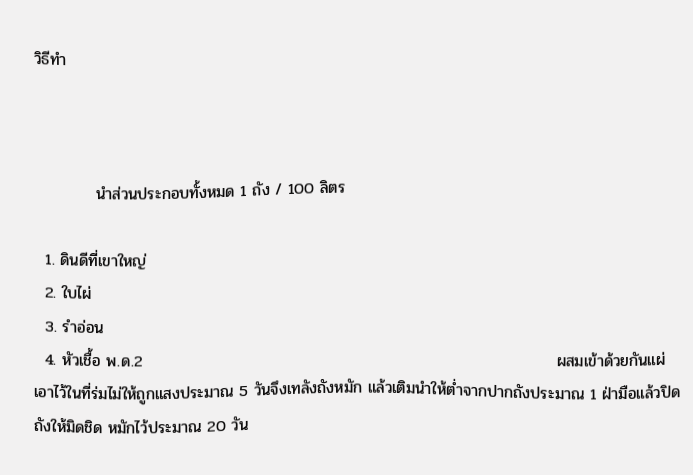วิธีทำ



           นำส่วนประกอบทั้งหมด 1 ถัง / 100 ลิตร

  1. ดินดีที่เขาใหญ่
  2. ใบไผ่
  3. รำอ่อน
  4. หัวเชื้อ พ.ด.2                                                                          ผสมเข้าด้วยกันแผ่เอาไว้ในที่ร่มไม่ให้ถูกแสงประมาณ 5 วันจึงเทลังถังหมัก แล้วเติมนำให้ต่ำจากปากถังประมาณ 1 ฝ่ามือแล้วปิดถังให้มิดชิด หมักไว้ประมาณ 20 วัน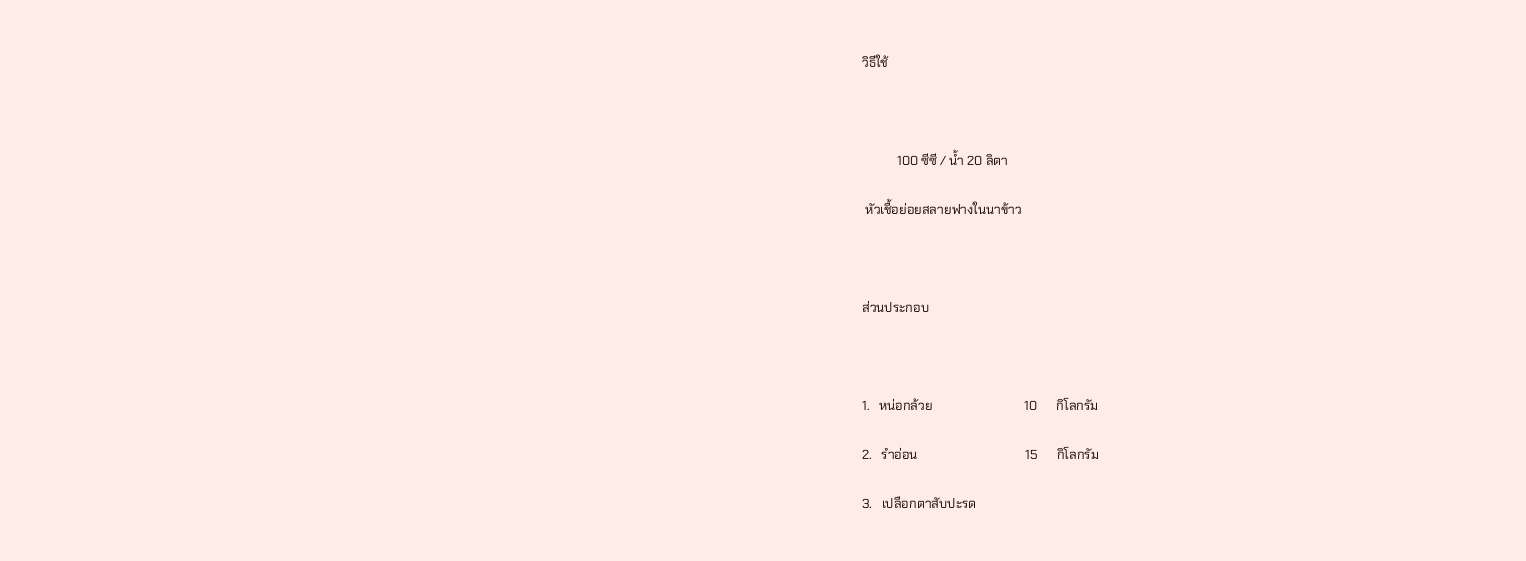วิธีใช้



           100 ซีซี / น้ำ 20 ลิตา

 หัวเชื้อย่อยสลายฟางในนาข้าว



ส่วนประกอบ



1.   หน่อกล้วย                             10      กิโลกรัม

2.   รำอ่อน                                  15      กิโลกรัม

3.   เปลือกตาสับปะรด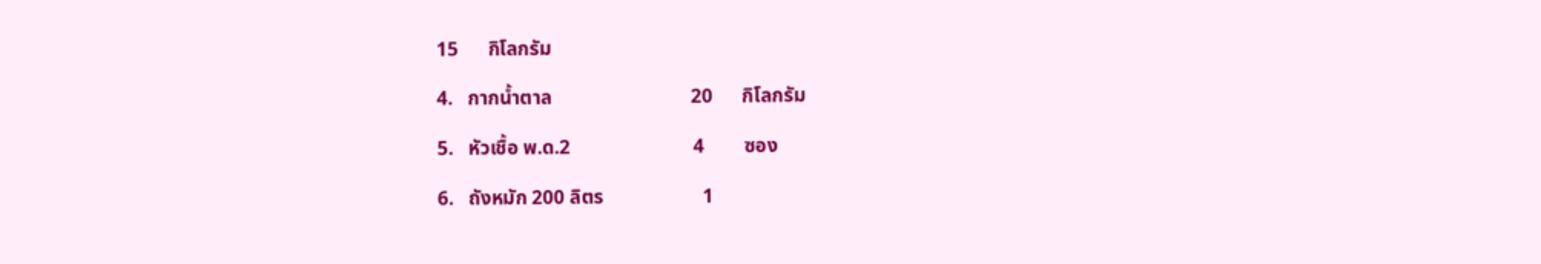15      กิโลกรัม

4.   กากน้ำตาล                            20      กิโลกรัม

5.   หัวเชื้อ พ.ด.2                         4        ซอง

6.   ถังหมัก 200 ลิตร                    1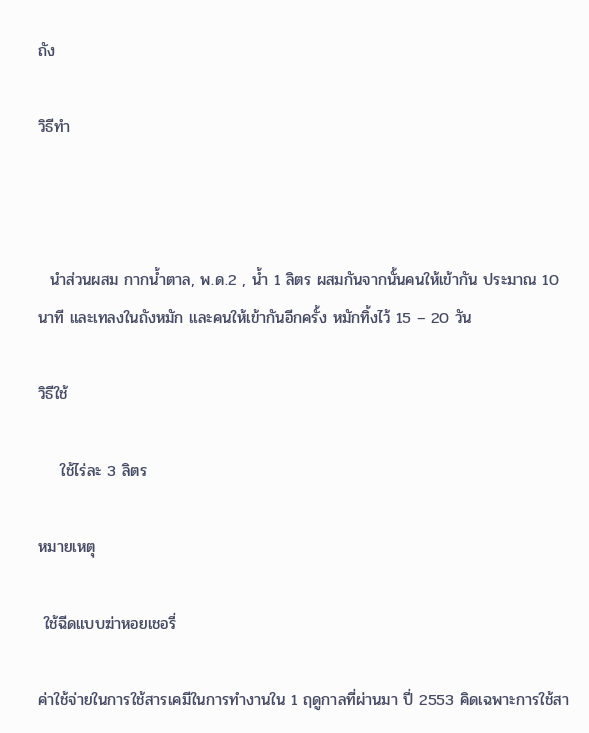ถัง

วิธีทำ



  นำส่วนผสม กากน้ำตาล, พ.ด.2 , น้ำ 1 ลิตร ผสมกันจากนั้นคนให้เข้ากัน ประมาณ 10 นาที และเทลงในถังหมัก และคนให้เข้ากันอีกครั้ง หมักทิ้งไว้ 15 – 20 วัน

วิธีใช้

    ใช้ไร่ละ 3 ลิตร

หมายเหตุ

 ใช้ฉีดแบบฆ่าหอยเชอรี่

ค่าใช้จ่ายในการใช้สารเคมีในการทำงานใน 1 ฤดูกาลที่ผ่านมา ปี่ 2553 คิดเฉพาะการใช้สา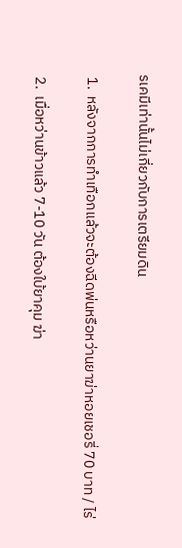รเคมีเท่านั้นไม่เกี่ยวกับการเตรียมดิน

 1.  หลังจากการทำเทือกแล้วจะต้องฉีดพ่นหรือหว่านยาฆ่าหอยเชอรี่ 70 บาท / ไร่

 2.  เมื่อหว่านข้าวแล้ว 7-10 วัน ต้องใบ้ยาคุม ฆ่า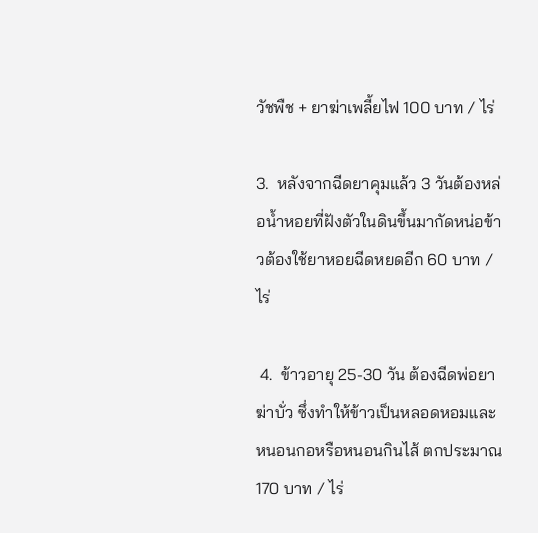วัชพืช + ยาฆ่าเพลี้ยไฟ 100 บาท / ไร่

3.  หลังจากฉีดยาคุมแล้ว 3 วันต้องหล่อน้ำหอยที่ฝังตัวในดินขึ้นมากัดหน่อข้าวต้องใช้ยาหอยฉีดหยดอีก 60 บาท / ไร่

 4.  ข้าวอายุ 25-30 วัน ต้องฉีดพ่อยาฆ่าบั่ว ซึ่งทำให้ข้าวเป็นหลอดหอมและหนอนกอหรือหนอนกินไส้ ตกประมาณ 170 บาท / ไร่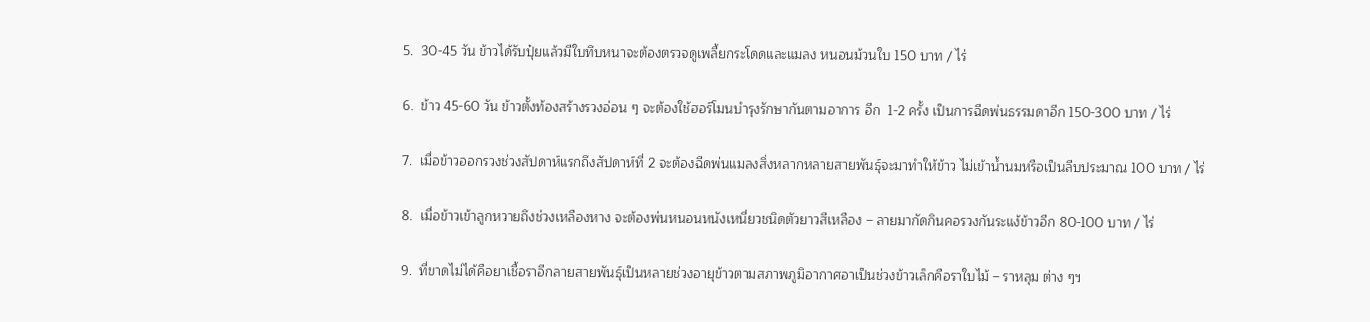5.  30-45 วัน ข้าวได้รับปุ๋ยแล้วมีใบทึบหนาจะต้องตรวจดูเพลี้ยกระโดดและแมลง หนอนม้วนใบ 150 บาท / ไร่

6.  ข้าว 45-60 วัน ข้าวตั้งท้องสร้างรวงอ่อน ๆ จะต้องใช้ฮอร์โมนบำรุงรักษากันตามอาการ อีก  1-2 ครั้ง เป็นการฉีดพ่นธรรมดาอีก 150-300 บาท / ไร่

7.  เมื่อข้าวออกรวงช่วงสัปดาห์แรกถึงสัปดาห์ที่ 2 จะต้องฉีดพ่นแมลงสิ่งหลากหลายสายพันธุ์จะมาทำให้ข้าว ไม่เข้าน้ำนมหรือเป็นลีบประมาณ 100 บาท / ไร่

8.  เมื่อข้าวเข้าลูกหวายถึงช่วงเหลืองหาง จะต้องพ่นหนอนหนังเหนี่ยวชนิดตัวยาวสีเหลือง – ลายมากัดกินคอรวงกันระแง้ข้าวอีก 80-100 บาท / ไร่

9.  ที่ขาดไม่ได้คือยาเชื้อราอีกลายสายพันธุ์เป็นหลายช่วงอายุข้าวตามสภาพภูมิอากาศอาเป็นช่วงข้าวเล็กคือราใบไม้ – ราหลุม ต่าง ๆฯ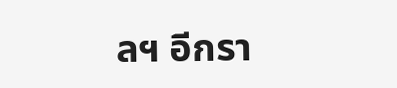ลฯ อีกรา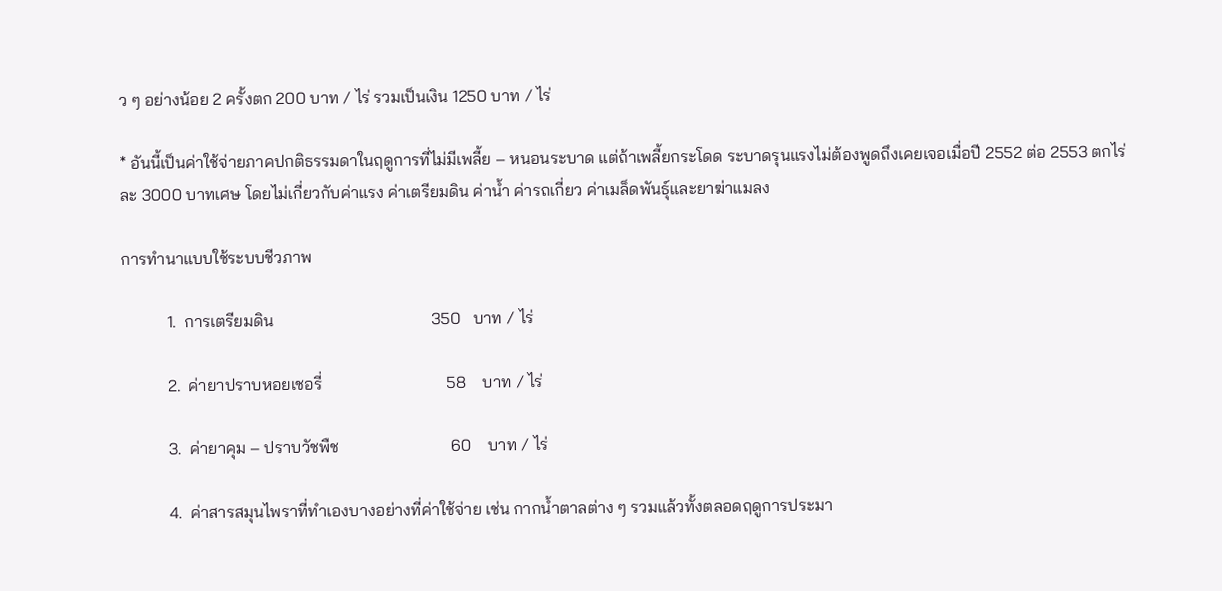ว ๆ อย่างน้อย 2 ครั้งตก 200 บาท / ไร่ รวมเป็นเงิน 1250 บาท / ไร่

* อันนี้เป็นค่าใช้จ่ายภาคปกติธรรมดาในฤดูการที่ไม่มีเพลี้ย – หนอนระบาด แต่ถ้าเพลี้ยกระโดด ระบาดรุนแรงไม่ต้องพูดถึงเคยเจอเมื่อปี 2552 ต่อ 2553 ตกไร่ละ 3000 บาทเศษ โดยไม่เกี่ยวกับค่าแรง ค่าเตรียมดิน ค่าน้ำ ค่ารถเกี่ยว ค่าเมล็ดพันธุ์และยาฆ่าแมลง

การทำนาแบบใช้ระบบชีวภาพ

           1.  การเตรียมดิน                                      350   บาท / ไร่

           2.  ค่ายาปราบหอยเชอรี่                              58    บาท / ไร่

           3.  ค่ายาคุม – ปราบวัชพืช                           60    บาท / ไร่

           4.  ค่าสารสมุนไพราที่ทำเองบางอย่างที่ค่าใช้จ่าย เช่น กากน้ำตาลต่าง ๆ รวมแล้วทั้งตลอดฤดูการประมา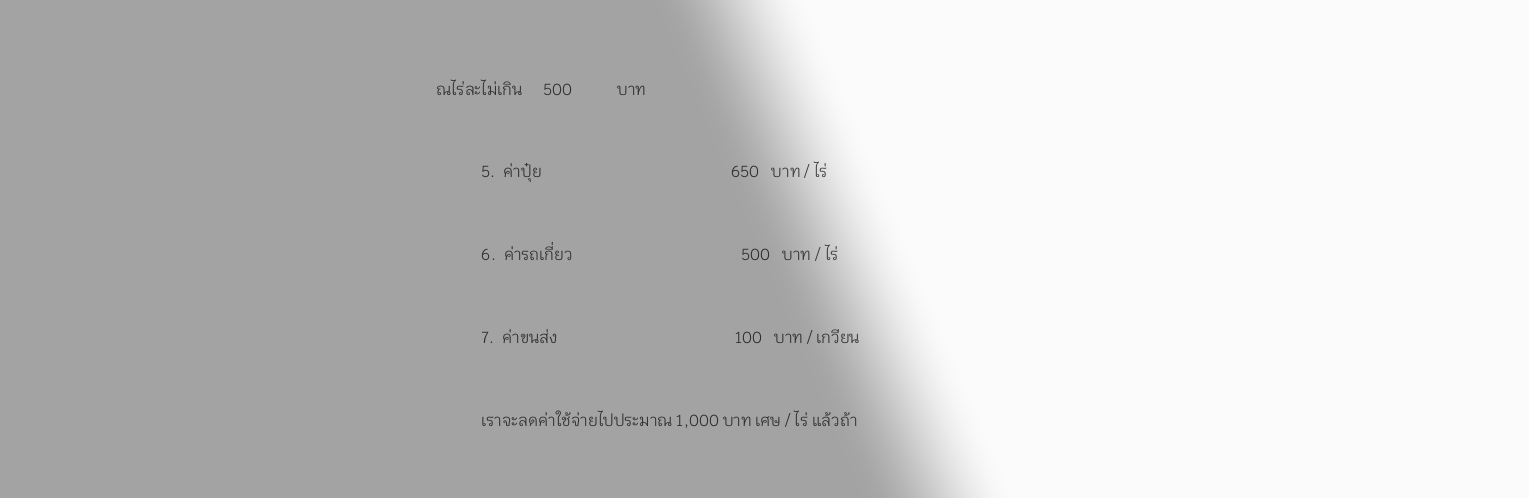ณไร่ละไม่เกิน     500           บาท

           5.  ค่าปุ๋ย                                              650   บาท / ไร่

           6.  ค่ารถเกี่ยว                                         500   บาท / ไร่

           7.  ค่าขนส่ง                                           100   บาท / เกวียน

           เราจะลดค่าใช้จ่ายไปประมาณ 1,000 บาท เศษ / ไร่ แล้วถ้า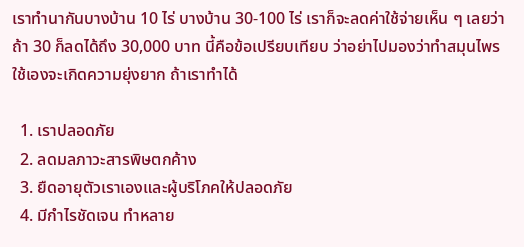เราทำนากันบางบ้าน 10 ไร่ บางบ้าน 30-100 ไร่ เราก็จะลดค่าใช้จ่ายเห็น ๆ เลยว่า ถ้า 30 ก็ลดได้ถึง 30,000 บาท นี้คือข้อเปรียบเทียบ ว่าอย่าไปมองว่าทำสมุนไพรใช้เองจะเกิดความยุ่งยาก ถ้าเราทำได้

  1. เราปลอดภัย
  2. ลดมลภาวะสารพิษตกค้าง
  3. ยืดอายุตัวเราเองและผู้บริโภคให้ปลอดภัย
  4. มีกำไรชัดเจน ทำหลาย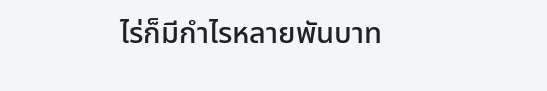ไร่ก็มีกำไรหลายพันบาท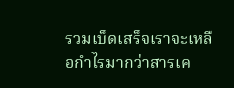รวมเบ็ดเสร็จเราจะเหลือกำไรมากว่าสารเค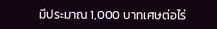มีประมาณ 1,000 บาทเศษต่อไร่